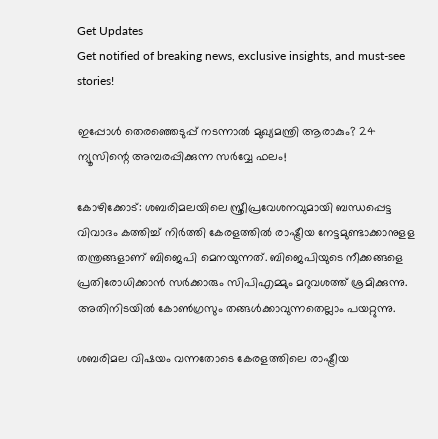Get Updates
Get notified of breaking news, exclusive insights, and must-see stories!

ഇപ്പോൾ തെരഞ്ഞെടുപ്പ് നടന്നാൽ മുഖ്യമന്ത്രി ആരാകും? 24 ന്യൂസിന്റെ അമ്പരപ്പിക്കുന്ന സർവ്വേ ഫലം!

കോഴിക്കോട്: ശബരിമലയിലെ സ്ത്രീപ്രവേശനവുമായി ബന്ധപ്പെട്ട വിവാദം കത്തിച്ച് നിര്‍ത്തി കേരളത്തില്‍ രാഷ്ട്രീയ നേട്ടമുണ്ടാക്കാനുളള തന്ത്രങ്ങളാണ് ബിജെപി മെനയുന്നത്. ബിജെപിയുടെ നീക്കങ്ങളെ പ്രതിരോധിക്കാന്‍ സര്‍ക്കാരും സിപിഎമ്മും മറുവശത്ത് ശ്രമിക്കുന്നു. അതിനിടയില്‍ കോണ്‍ഗ്രസും തങ്ങള്‍ക്കാവുന്നതെല്ലാം പയറ്റുന്നു.

ശബരിമല വിഷയം വന്നതോടെ കേരളത്തിലെ രാഷ്ട്രീയ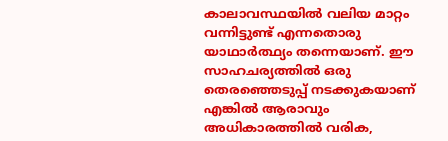കാലാവസ്ഥയില്‍ വലിയ മാറ്റം വന്നിട്ടുണ്ട് എന്നതൊരു യാഥാര്‍ത്ഥ്യം തന്നെയാണ്. ഈ സാഹചര്യത്തില്‍ ഒരു തെരഞ്ഞെടുപ്പ് നടക്കുകയാണ് എങ്കില്‍ ആരാവും അധികാരത്തില്‍ വരിക,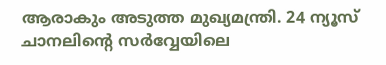ആരാകും അടുത്ത മുഖ്യമന്ത്രി. 24 ന്യൂസ് ചാനലിന്റെ സര്‍വ്വേയിലെ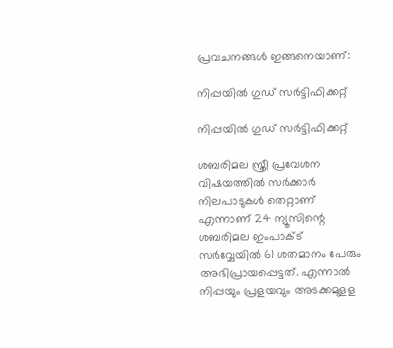പ്രവചനങ്ങള്‍ ഇങ്ങനെയാണ്:

നിപ്പയിൽ ഗുഡ് സർട്ടിഫിക്കറ്റ്

നിപ്പയിൽ ഗുഡ് സർട്ടിഫിക്കറ്റ്

ശബരിമല സ്ത്രീ പ്രവേശന വിഷയത്തില്‍ സര്‍ക്കാര്‍ നിലപാടുകള്‍ തെറ്റാണ് എന്നാണ് 24 ന്യൂസിന്റെ ശബരിമല ഇംപാക്ട് സര്‍വ്വേയില്‍ 61 ശതമാനം പേരും അഭിപ്രായപ്പെട്ടത്. എന്നാല്‍ നിപ്പയും പ്രളയവും അടക്കമുളള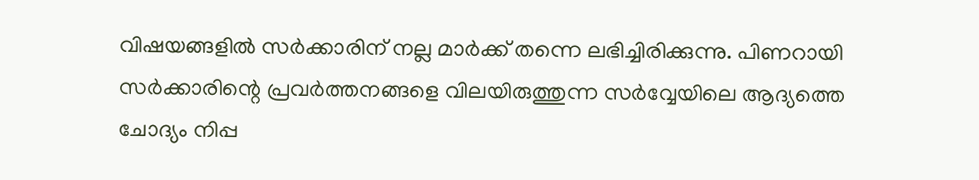വിഷയങ്ങളില്‍ സര്‍ക്കാരിന് നല്ല മാര്‍ക്ക് തന്നെ ലഭിച്ചിരിക്കുന്നു. പിണറായി സര്‍ക്കാരിന്റെ പ്രവര്‍ത്തനങ്ങളെ വിലയിരുത്തുന്ന സര്‍വ്വേയിലെ ആദ്യത്തെ ചോദ്യം നിപ്പ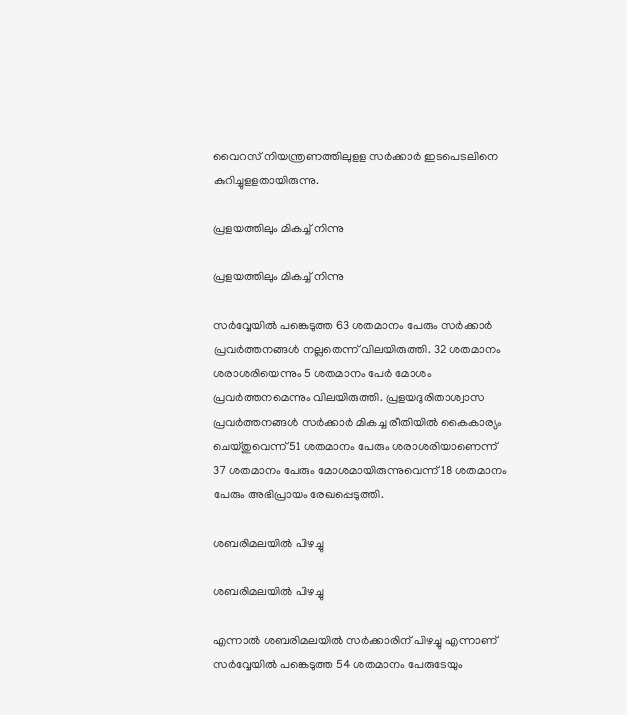വൈറസ് നിയന്ത്രണത്തിലുളള സര്‍ക്കാര്‍ ഇടപെടലിനെ കുറിച്ചുളളതായിരുന്നു.

പ്രളയത്തിലും മികച്ച് നിന്നു

പ്രളയത്തിലും മികച്ച് നിന്നു

സര്‍വ്വേയില്‍ പങ്കെടുത്ത 63 ശതമാനം പേരും സര്‍ക്കാര്‍ പ്രവര്‍ത്തനങ്ങള്‍ നല്ലതെന്ന് വിലയിരുത്തി. 32 ശതമാനം ശരാശരിയെന്നും 5 ശതമാനം പേര്‍ മോശം പ്രവര്‍ത്തനമെന്നും വിലയിരുത്തി. പ്രളയദുരിതാശ്വാസ പ്രവര്‍ത്തനങ്ങള്‍ സര്‍ക്കാര്‍ മികച്ച രീതിയില്‍ കൈകാര്യം ചെയ്തുവെന്ന് 51 ശതമാനം പേരും ശരാശരിയാണെന്ന് 37 ശതമാനം പേരും മോശമായിരുന്നുവെന്ന് 18 ശതമാനം പേരും അഭിപ്രായം രേഖപ്പെടുത്തി.

ശബരിമലയിൽ പിഴച്ചു

ശബരിമലയിൽ പിഴച്ചു

എന്നാല്‍ ശബരിമലയില്‍ സര്‍ക്കാരിന് പിഴച്ചു എന്നാണ് സര്‍വ്വേയില്‍ പങ്കെടുത്ത 54 ശതമാനം പേരുടേയും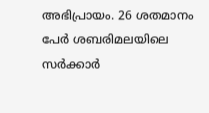അഭിപ്രായം. 26 ശതമാനം പേര്‍ ശബരിമലയിലെ സര്‍ക്കാര്‍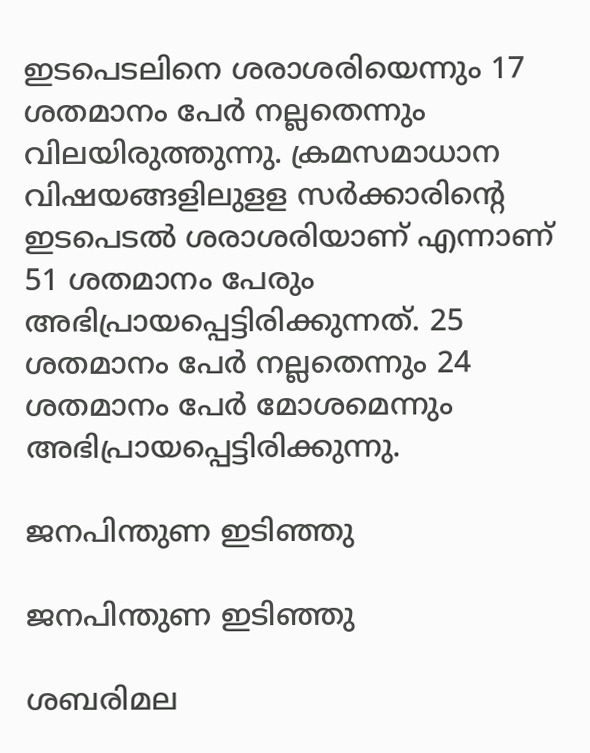ഇടപെടലിനെ ശരാശരിയെന്നും 17 ശതമാനം പേര്‍ നല്ലതെന്നും വിലയിരുത്തുന്നു. ക്രമസമാധാന വിഷയങ്ങളിലുളള സര്‍ക്കാരിന്റെ ഇടപെടല്‍ ശരാശരിയാണ് എന്നാണ് 51 ശതമാനം പേരും അഭിപ്രായപ്പെട്ടിരിക്കുന്നത്. 25 ശതമാനം പേര്‍ നല്ലതെന്നും 24 ശതമാനം പേര്‍ മോശമെന്നും അഭിപ്രായപ്പെട്ടിരിക്കുന്നു.

ജനപിന്തുണ ഇടിഞ്ഞു

ജനപിന്തുണ ഇടിഞ്ഞു

ശബരിമല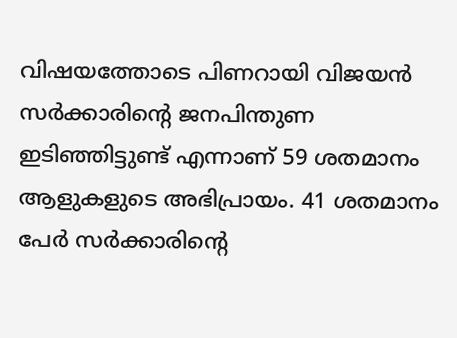വിഷയത്തോടെ പിണറായി വിജയന്‍ സര്‍ക്കാരിന്റെ ജനപിന്തുണ ഇടിഞ്ഞിട്ടുണ്ട് എന്നാണ് 59 ശതമാനം ആളുകളുടെ അഭിപ്രായം. 41 ശതമാനം പേര്‍ സര്‍ക്കാരിന്റെ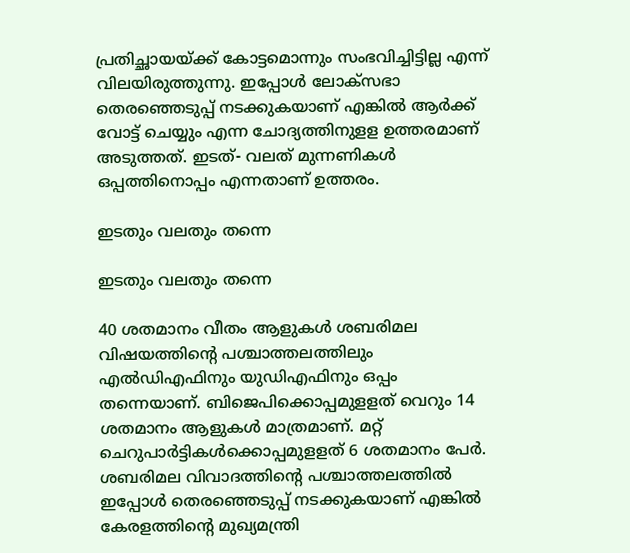പ്രതിച്ഛായയ്ക്ക് കോട്ടമൊന്നും സംഭവിച്ചിട്ടില്ല എന്ന് വിലയിരുത്തുന്നു. ഇപ്പോള്‍ ലോക്‌സഭാ തെരഞ്ഞെടുപ്പ് നടക്കുകയാണ് എങ്കില്‍ ആര്‍ക്ക് വോട്ട് ചെയ്യും എന്ന ചോദ്യത്തിനുളള ഉത്തരമാണ് അടുത്തത്. ഇടത്- വലത് മുന്നണികള്‍ ഒപ്പത്തിനൊപ്പം എന്നതാണ് ഉത്തരം.

ഇടതും വലതും തന്നെ

ഇടതും വലതും തന്നെ

40 ശതമാനം വീതം ആളുകള്‍ ശബരിമല വിഷയത്തിന്റെ പശ്ചാത്തലത്തിലും എല്‍ഡിഎഫിനും യുഡിഎഫിനും ഒപ്പം തന്നെയാണ്. ബിജെപിക്കൊപ്പമുളളത് വെറും 14 ശതമാനം ആളുകള്‍ മാത്രമാണ്. മറ്റ് ചെറുപാര്‍ട്ടികള്‍ക്കൊപ്പമുളളത് 6 ശതമാനം പേര്‍. ശബരിമല വിവാദത്തിന്റെ പശ്ചാത്തലത്തില്‍ ഇപ്പോള്‍ തെരഞ്ഞെടുപ്പ് നടക്കുകയാണ് എങ്കില്‍ കേരളത്തിന്റെ മുഖ്യമന്ത്രി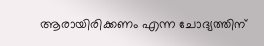ആരായിരിക്കണം എന്ന ചോദ്യത്തിന്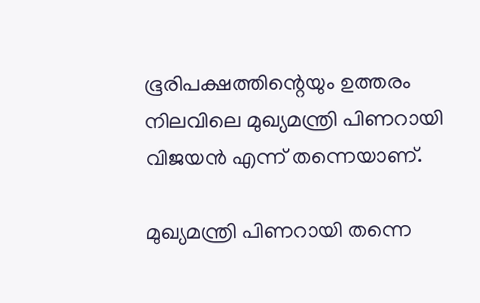ഭൂരിപക്ഷത്തിന്റെയും ഉത്തരം നിലവിലെ മുഖ്യമന്ത്രി പിണറായി വിജയന്‍ എന്ന് തന്നെയാണ്.

മുഖ്യമന്ത്രി പിണറായി തന്നെ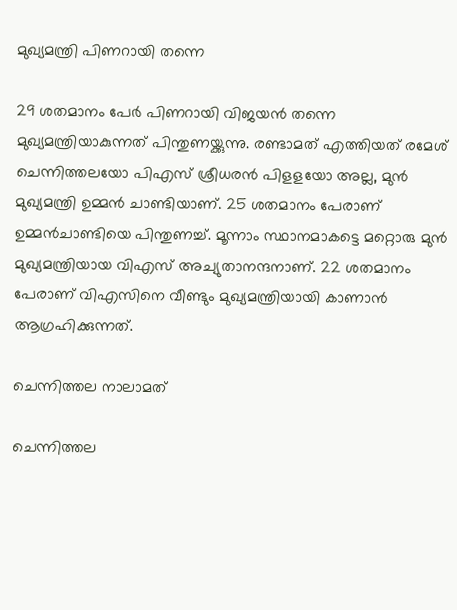മുഖ്യമന്ത്രി പിണറായി തന്നെ

29 ശതമാനം പേര്‍ പിണറായി വിജയന്‍ തന്നെ മുഖ്യമന്ത്രിയാകുന്നത് പിന്തുണയ്ക്കുന്നു. രണ്ടാമത് എത്തിയത് രമേശ് ചെന്നിത്തലയോ പിഎസ് ശ്രീധരന്‍ പിളളയോ അല്ല, മുന്‍ മുഖ്യമന്ത്രി ഉമ്മന്‍ ചാണ്ടിയാണ്. 25 ശതമാനം പേരാണ് ഉമ്മന്‍ചാണ്ടിയെ പിന്തുണച്ച്. മൂന്നാം സ്ഥാനമാകട്ടെ മറ്റൊരു മുന്‍ മുഖ്യമന്ത്രിയായ വിഎസ് അച്യുതാനന്ദനാണ്. 22 ശതമാനം പേരാണ് വിഎസിനെ വീണ്ടും മുഖ്യമന്ത്രിയായി കാണാന്‍ ആഗ്രഹിക്കുന്നത്.

ചെന്നിത്തല നാലാമത്

ചെന്നിത്തല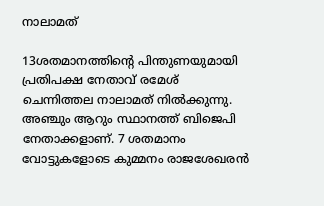നാലാമത്

13ശതമാനത്തിന്റെ പിന്തുണയുമായി പ്രതിപക്ഷ നേതാവ് രമേശ് ചെന്നിത്തല നാലാമത് നില്‍ക്കുന്നു. അഞ്ചും ആറും സ്ഥാനത്ത് ബിജെപി നേതാക്കളാണ്. 7 ശതമാനം വോട്ടുകളോടെ കുമ്മനം രാജശേഖരന്‍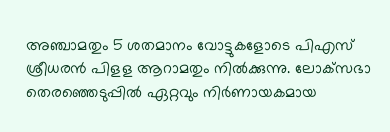അഞ്ചാമതും 5 ശതമാനം വോട്ടുകളോടെ പിഎസ് ശ്രീധരന്‍ പിളള ആറാമതും നില്‍ക്കുന്നു. ലോക്‌സഭാ തെരഞ്ഞെടുപ്പില്‍ ഏറ്റവും നിര്‍ണായകമായ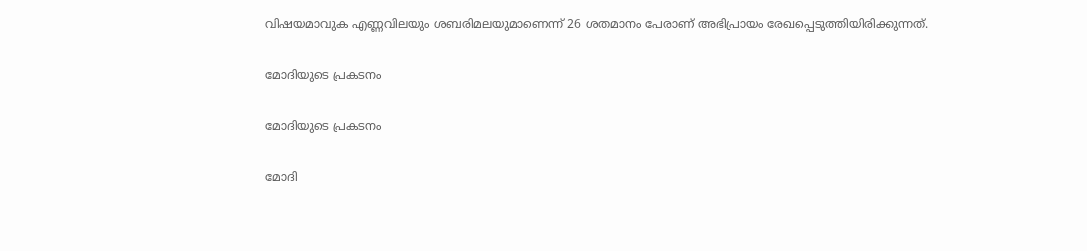വിഷയമാവുക എണ്ണവിലയും ശബരിമലയുമാണെന്ന് 26 ശതമാനം പേരാണ് അഭിപ്രായം രേഖപ്പെടുത്തിയിരിക്കുന്നത്.

മോദിയുടെ പ്രകടനം

മോദിയുടെ പ്രകടനം

മോദി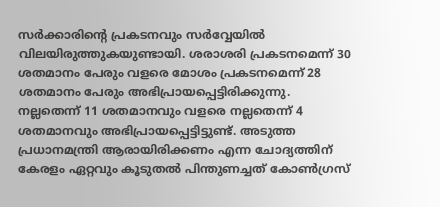സര്‍ക്കാരിന്റെ പ്രകടനവും സര്‍വ്വേയില്‍ വിലയിരുത്തുകയുണ്ടായി. ശരാശരി പ്രകടനമെന്ന് 30 ശതമാനം പേരും വളരെ മോശം പ്രകടനമെന്ന് 28 ശതമാനം പേരും അഭിപ്രായപ്പെട്ടിരിക്കുന്നു. നല്ലതെന്ന് 11 ശതമാനവും വളരെ നല്ലതെന്ന് 4 ശതമാനവും അഭിപ്രായപ്പെട്ടിട്ടുണ്ട്. അടുത്ത പ്രധാനമന്ത്രി ആരായിരിക്കണം എന്ന ചോദ്യത്തിന് കേരളം ഏറ്റവും കൂടുതല്‍ പിന്തുണച്ചത് കോണ്‍ഗ്രസ്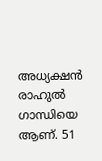അധ്യക്ഷന്‍ രാഹുല്‍ ഗാന്ധിയെ ആണ്. 51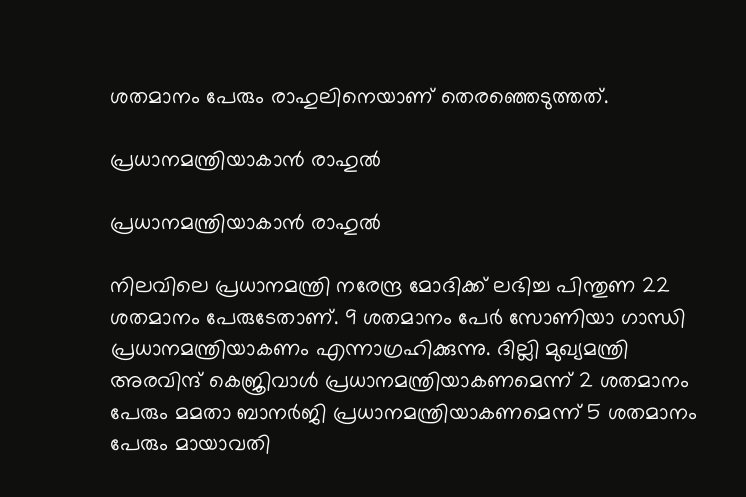ശതമാനം പേരും രാഹുലിനെയാണ് തെരഞ്ഞെടുത്തത്.

പ്രധാനമന്ത്രിയാകാൻ രാഹുൽ

പ്രധാനമന്ത്രിയാകാൻ രാഹുൽ

നിലവിലെ പ്രധാനമന്ത്രി നരേന്ദ്ര മോദിക്ക് ലഭിച്ച പിന്തുണ 22 ശതമാനം പേരുടേതാണ്. 9 ശതമാനം പേര്‍ സോണിയാ ഗാന്ധി പ്രധാനമന്ത്രിയാകണം എന്നാഗ്രഹിക്കുന്നു. ദില്ലി മുഖ്യമന്ത്രി അരവിന്ദ് കെജ്രിവാള്‍ പ്രധാനമന്ത്രിയാകണമെന്ന് 2 ശതമാനം പേരും മമതാ ബാനര്‍ജി പ്രധാനമന്ത്രിയാകണമെന്ന് 5 ശതമാനം പേരും മായാവതി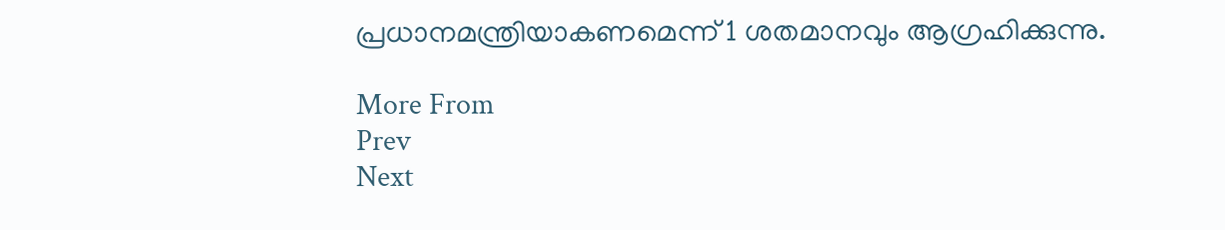പ്രധാനമന്ത്രിയാകണമെന്ന് 1 ശതമാനവും ആഗ്രഹിക്കുന്നു.

More From
Prev
Next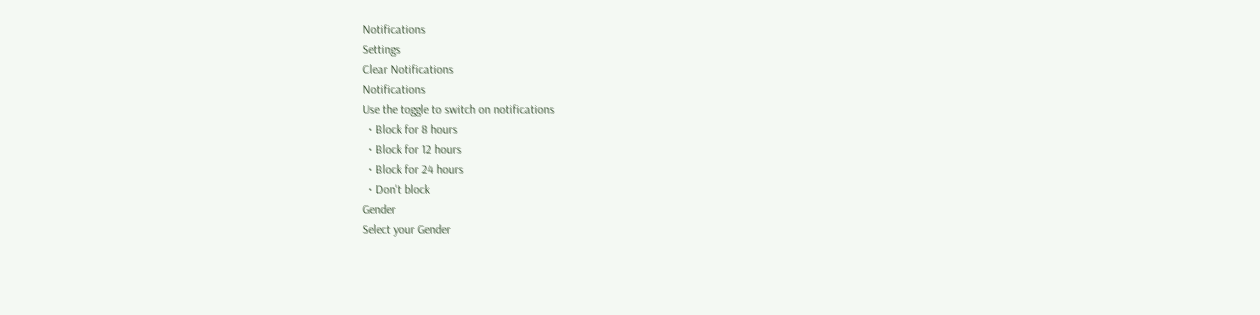Notifications
Settings
Clear Notifications
Notifications
Use the toggle to switch on notifications
  • Block for 8 hours
  • Block for 12 hours
  • Block for 24 hours
  • Don't block
Gender
Select your Gender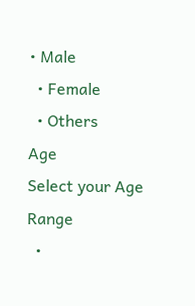• Male
  • Female
  • Others
Age
Select your Age Range
  •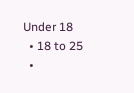Under 18
  • 18 to 25
  •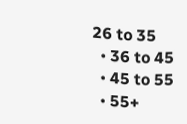26 to 35
  • 36 to 45
  • 45 to 55
  • 55+